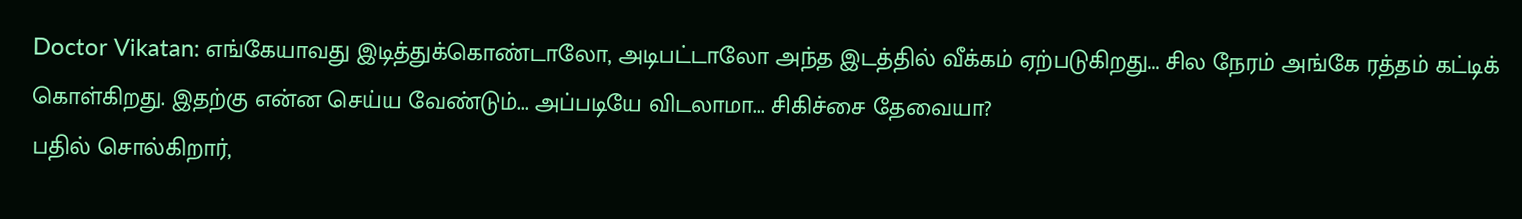Doctor Vikatan: எங்கேயாவது இடித்துக்கொண்டாலோ, அடிபட்டாலோ அந்த இடத்தில் வீக்கம் ஏற்படுகிறது... சில நேரம் அங்கே ரத்தம் கட்டிக் கொள்கிறது. இதற்கு என்ன செய்ய வேண்டும்... அப்படியே விடலாமா... சிகிச்சை தேவையா?
பதில் சொல்கிறார்,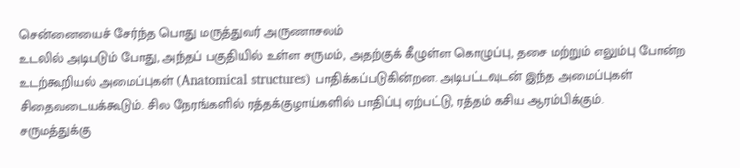சென்னையைச் சேர்ந்த பொது மருத்துவர் அருணாசலம்
உடலில் அடிபடும் போது, அந்தப் பகுதியில் உள்ள சருமம், அதற்குக் கீழுள்ள கொழுப்பு, தசை மற்றும் எலும்பு போன்ற உடற்கூறியல் அமைப்புகள் (Anatomical structures) பாதிக்கப்படுகின்றன. அடிபட்டவுடன் இந்த அமைப்புகள் சிதைவடையக்கூடும். சில நேரங்களில் ரத்தக்குழாய்களில் பாதிப்பு ஏற்பட்டு, ரத்தம் கசிய ஆரம்பிக்கும்.
சருமத்துக்கு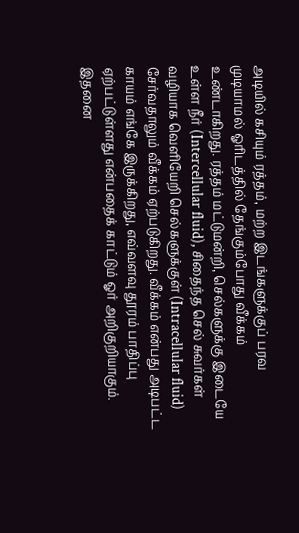அடியில் கசியும் ரத்தம், மற்ற இடங்களுக்குப் பரவ முடியாமல் ஓரிடத்தில் தேங்கும்போது வீக்கம் உண்டாகிறது. ரத்தம் மட்டுமன்றி, செல்களுக்கு இடையே உள்ள நீர் (Intercellular fluid), சிதைந்த செல் சுவர்கள் வழியாக வெளியேறி செல்களுக்குள் (Intracellular fluid) சேர்வதாலும் வீக்கம் ஏற்படுகிறது. வீக்கம் என்பது அடிபட்ட காயம் எங்கே இருக்கிறது, எவ்வளவு தூரம் பாதிப்பு ஏற்பட்டுள்ளது என்பதைக் காட்டும் ஓர் அறிகுறியாகும். இதனை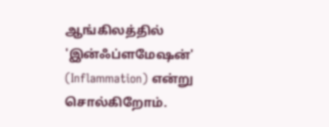ஆங்கிலத்தில் 'இன்ஃப்ளமேஷன்' (Inflammation) என்று சொல்கிறோம்.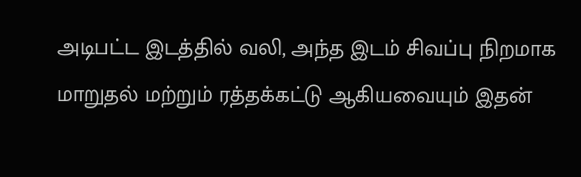அடிபட்ட இடத்தில் வலி, அந்த இடம் சிவப்பு நிறமாக மாறுதல் மற்றும் ரத்தக்கட்டு ஆகியவையும் இதன்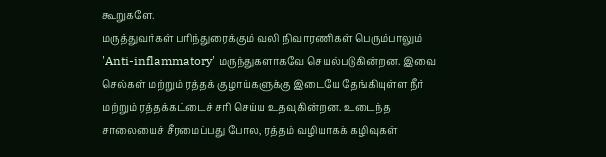கூறுகளே.
மருத்துவர்கள் பரிந்துரைக்கும் வலி நிவாரணிகள் பெரும்பாலும் 'Anti-inflammatory' மருந்துகளாகவே செயல்படுகின்றன. இவை செல்கள் மற்றும் ரத்தக் குழாய்களுக்கு இடையே தேங்கியுள்ள நீர் மற்றும் ரத்தக்கட்டைச் சரி செய்ய உதவுகின்றன. உடைந்த சாலையைச் சீரமைப்பது போல, ரத்தம் வழியாகக் கழிவுகள்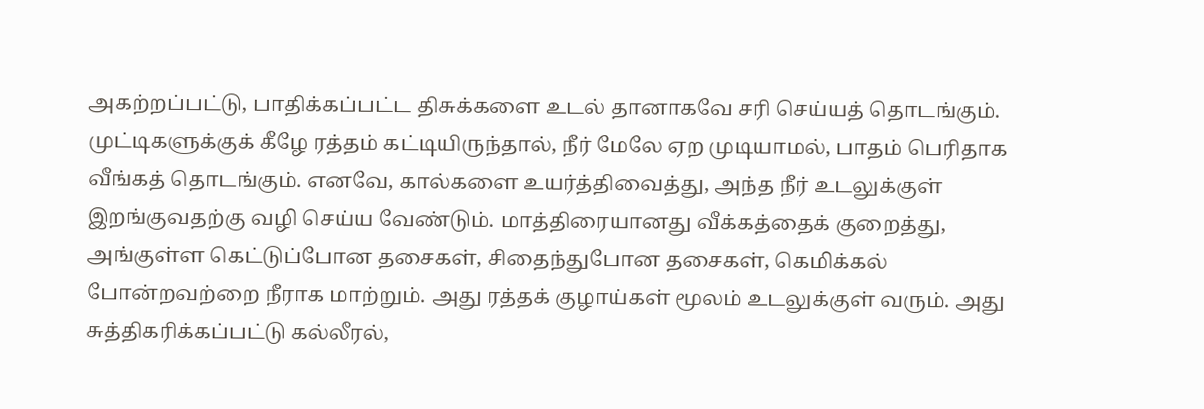அகற்றப்பட்டு, பாதிக்கப்பட்ட திசுக்களை உடல் தானாகவே சரி செய்யத் தொடங்கும்.
முட்டிகளுக்குக் கீழே ரத்தம் கட்டியிருந்தால், நீர் மேலே ஏற முடியாமல், பாதம் பெரிதாக வீங்கத் தொடங்கும். எனவே, கால்களை உயர்த்திவைத்து, அந்த நீர் உடலுக்குள் இறங்குவதற்கு வழி செய்ய வேண்டும். மாத்திரையானது வீக்கத்தைக் குறைத்து, அங்குள்ள கெட்டுப்போன தசைகள், சிதைந்துபோன தசைகள், கெமிக்கல் போன்றவற்றை நீராக மாற்றும். அது ரத்தக் குழாய்கள் மூலம் உடலுக்குள் வரும். அது சுத்திகரிக்கப்பட்டு கல்லீரல்,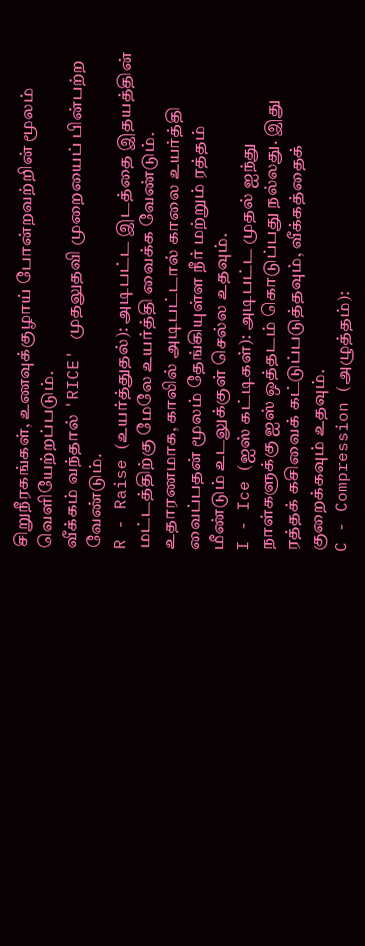சிறுநீரகங்கள், உணவுக்குழாய் போன்றவற்றின் மூலம் வெளியேற்றப்படும்.
வீக்கம் வந்தால் 'RICE' முதலுதவி முறையைப் பின்பற்ற வேண்டும்.
R - Raise (உயர்த்துதல்): அடிபட்ட இடத்தை இதயத்தின் மட்டத்திற்கு மேலே உயர்த்தி வைக்க வேண்டும். உதாரணமாக, காலில் அடிபட்டால் காலை உயர்த்தி வைப்பதன் மூலம் தேங்கியுள்ள நீர் மற்றும் ரத்தம் மீண்டும் உடலுக்குள் செல்ல உதவும்.
I - Ice (ஐஸ் கட்டிகள்): அடிபட்ட முதல் ஐந்து நாள்களுக்கு ஐஸ் ஒத்தடம் கொடுப்பது நல்லது. இது ரத்தக் கசிவைக் கட்டுப்படுத்தவும், வீக்கத்தைக் குறைக்கவும் உதவும்.
C - Compression (அழுத்தம்):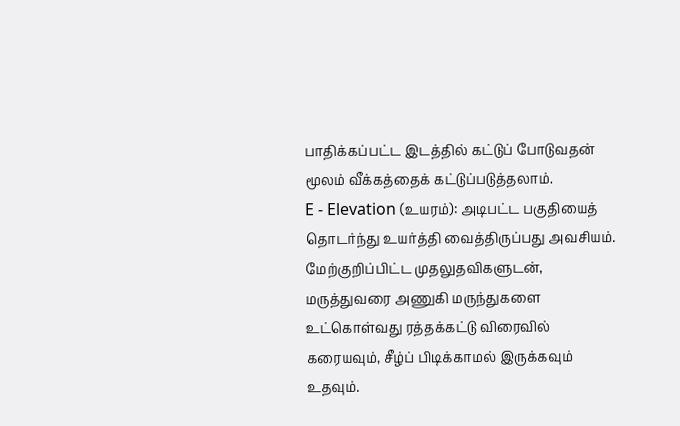பாதிக்கப்பட்ட இடத்தில் கட்டுப் போடுவதன் மூலம் வீக்கத்தைக் கட்டுப்படுத்தலாம்.
E - Elevation (உயரம்): அடிபட்ட பகுதியைத் தொடர்ந்து உயர்த்தி வைத்திருப்பது அவசியம்.
மேற்குறிப்பிட்ட முதலுதவிகளுடன், மருத்துவரை அணுகி மருந்துகளை உட்கொள்வது ரத்தக்கட்டு விரைவில் கரையவும், சீழ்ப் பிடிக்காமல் இருக்கவும் உதவும்.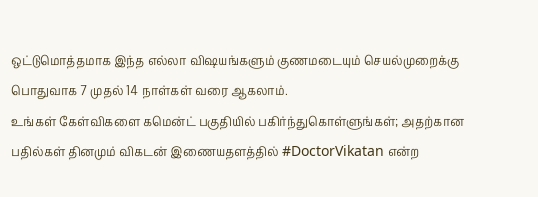ஒட்டுமொத்தமாக இந்த எல்லா விஷயங்களும் குணமடையும் செயல்முறைக்கு பொதுவாக 7 முதல் 14 நாள்கள் வரை ஆகலாம்.
உங்கள் கேள்விகளை கமென்ட் பகுதியில் பகிர்ந்துகொள்ளுங்கள்; அதற்கான பதில்கள் தினமும் விகடன் இணையதளத்தில் #DoctorVikatan என்ற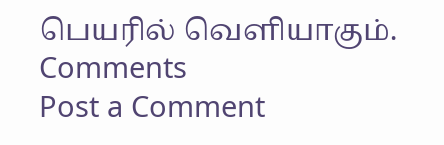பெயரில் வெளியாகும்.
Comments
Post a Comment